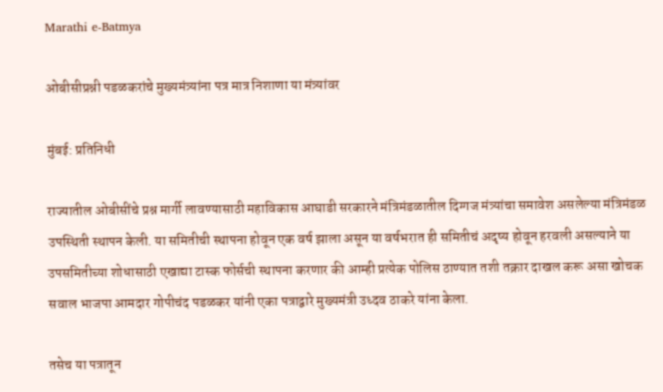Marathi e-Batmya

ओबीसीप्रश्नी पडळकरांचे मुख्यमंत्र्यांना पत्र मात्र निशाणा या मंत्र्यांवर

मुंबई: प्रतिनिधी

राज्यातील ओबीसींचे प्रश्न मार्गी लावण्यासाठी महाविकास आघाडी सरकारने मंत्रिमंडळातील दिग्गज मंत्र्यांचा समावेश असलेल्या मंत्रिमंडळ उपस्थिती स्थापन केली. या समितीची स्थापना होवून एक वर्ष झाला असून या वर्षभरात ही समितीचं अदृष्य होवून हरवली असल्याने या उपसमितीच्या शोधासाठी एखाद्या टास्क फोर्सची स्थापना करणार की आम्ही प्रत्येक पोलिस ठाण्यात तशी तक्रार दाखल करू असा खोचक सवाल भाजपा आमदार गोपीचंद पडळकर यांनी एका पत्राद्वारे मुख्यमंत्री उध्दव ठाकरे यांना केला.

तसेच या पत्रातून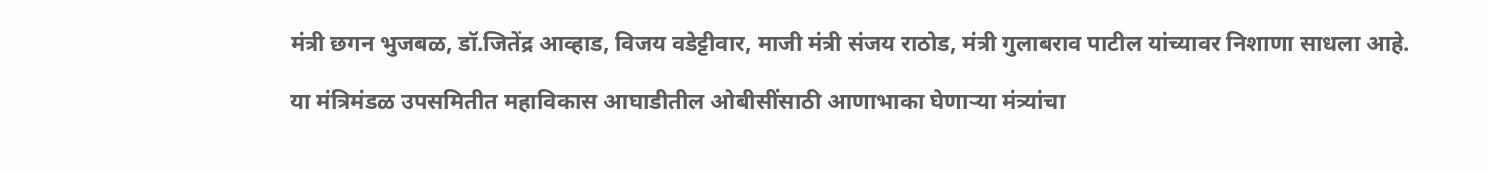मंत्री छगन भुजबळ, डॉ.जितेंद्र आव्हाड, विजय वडेट्टीवार, माजी मंत्री संजय राठोड, मंत्री गुलाबराव पाटील यांच्यावर निशाणा साधला आहे.

या मंत्रिमंडळ उपसमितीत महाविकास आघाडीतील ओबीसींसाठी आणाभाका घेणाऱ्या मंत्र्यांचा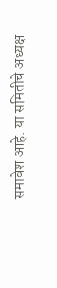समावेश आहे. या समितीचे अध्यक्ष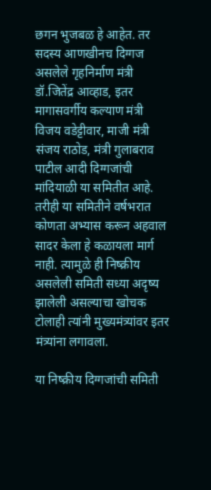छगन भुजबळ हे आहेत. तर सदस्य आणखीनच दिग्गज असलेले गृहनिर्माण मंत्री डॉ.जितेंद्र आव्हाड, इतर मागासवर्गीय कल्याण मंत्री विजय वडेट्टीवार, माजी मंत्री संजय राठोड, मंत्री गुलाबराव पाटील आदी दिग्गजांची मांदियाळी या समितीत आहे. तरीही या समितीने वर्षभरात कोणता अभ्यास करून अहवाल सादर केला हे कळायला मार्ग नाही. त्यामुळे ही निष्क्रीय असलेली समिती सध्या अदृष्य झालेली असल्याचा खोचक टोलाही त्यांनी मुख्यमंत्र्यांवर इतर मंत्र्यांना लगावला.

या निष्क्रीय दिग्गजांची समिती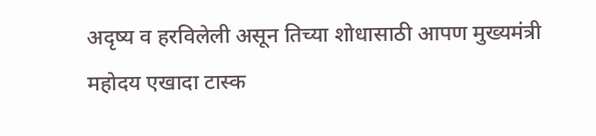अदृष्य व हरविलेली असून तिच्या शोधासाठी आपण मुख्यमंत्री महोदय एखादा टास्क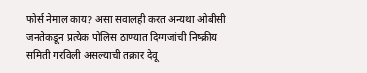फोर्स नेमाल काय? असा सवालही करत अन्यथा ओबीसी जनतेकडून प्रत्येक पोलिस ठाण्यात दिग्गजांची निष्क्रीय समिती गरविली असल्याची तक्रार देवू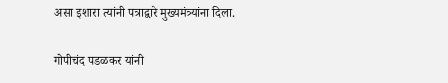असा इशारा त्यांनी पत्राद्वारे मुख्यमंत्र्यांना दिला.

गोपीचंद पडळकर यांनी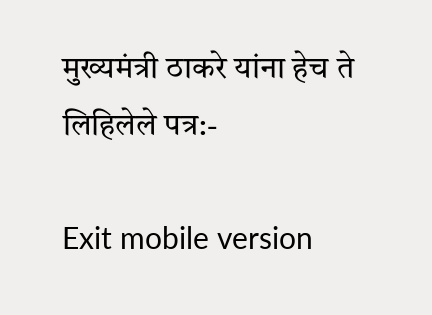मुख्यमंत्री ठाकरे यांना हेच ते लिहिलेले पत्र:-

Exit mobile version